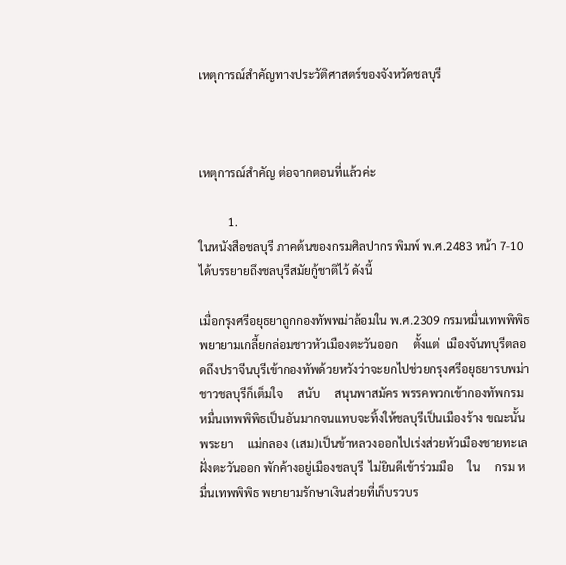เหตุการณ์สำคัญทางประวัติศาสตร์ของจังหวัดชลบุรี



เหตุการณ์สำคัญ ต่อจากตอนที่แล้วค่ะ

          1.
ในหนังสือชลบุรี ภาคต้นของกรมศิลปากร พิมพ์ พ.ศ.2483 หน้า 7-10 ได้บรรยายถึงชลบุรีสมัยกู้ชาติไว้ ดังนี้

เมื่อกรุงศรีอยุธยาถูกกองทัพพม่าล้อมใน พ.ศ.2309 กรมหมื่นเทพพิพิธพยายามเกลี้ยกล่อมชาวหัวเมืองตะวันออก     ตั้งแต่  เมืองจันทบุรีตลอดถึงปราจีนบุรีเข้ากองทัพด้วยหวังว่าจะยกไปช่วยกรุงศรีอยุธยารบพม่า ชาวชลบุรีก็เต็มใจ     สนับ     สนุนพาสมัคร พรรคพวกเข้ากองทัพกรมหมื่นเทพพิพิธเป็นอันมากจนแทบจะทิ้งให้ชลบุรีเป็นเมืองร้าง ขณะนั้น     พระยา     แม่กลอง (เสม)เป็นข้าหลวงออกไปเร่งส่วยหัวเมืองชายทะเล ฝั่งตะวันออก พักค้างอยู่เมืองชลบุรี  ไม่ยินดีเข้าร่วมมือ     ใน     กรม หมื่นเทพพิพิธ พยายามรักษาเงินส่วยที่เก็บรวบร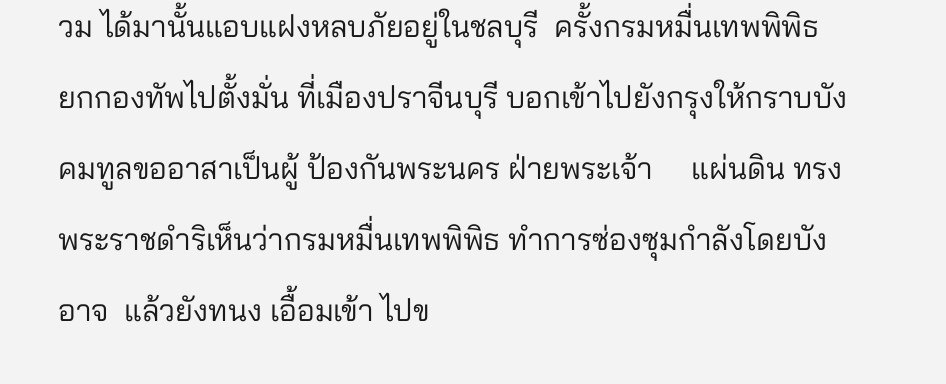วม ได้มานั้นแอบแฝงหลบภัยอยู่ในชลบุรี  ครั้งกรมหมื่นเทพพิพิธ     ยกกองทัพไปตั้งมั่น ที่เมืองปราจีนบุรี บอกเข้าไปยังกรุงให้กราบบังคมทูลขออาสาเป็นผู้ ป้องกันพระนคร ฝ่ายพระเจ้า     แผ่นดิน ทรงพระราชดำริเห็นว่ากรมหมื่นเทพพิพิธ ทำการซ่องซุมกำลังโดยบังอาจ  แล้วยังทนง เอื้อมเข้า ไปข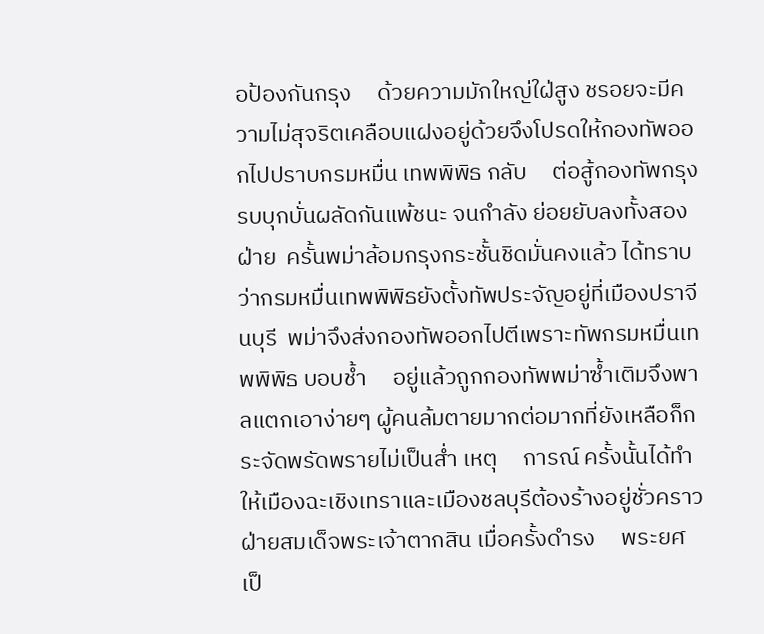อป้องกันกรุง     ด้วยความมักใหญ่ใฝ่สูง ชรอยจะมีความไม่สุจริตเคลือบแฝงอยู่ด้วยจึงโปรดให้กองทัพออกไปปราบกรมหมื่น เทพพิพิธ กลับ     ต่อสู้กองทัพกรุงรบบุกบั่นผลัดกันแพ้ชนะ จนกำลัง ย่อยยับลงทั้งสองฝ่าย  ครั้นพม่าล้อมกรุงกระชั้นชิดมั่นคงแล้ว ได้ทราบ     ว่ากรมหมื่นเทพพิพิธยังตั้งทัพประจัญอยู่ที่เมืองปราจีนบุรี  พม่าจึงส่งกองทัพออกไปตีเพราะทัพกรมหมื่นเทพพิพิธ บอบช้ำ     อยู่แล้วถูกกองทัพพม่าซ้ำเติมจึงพาลแตกเอาง่ายๆ ผู้คนล้มตายมากต่อมากที่ยังเหลือก็กระจัดพรัดพรายไม่เป็นส่ำ เหตุ     การณ์ ครั้งนั้นได้ทำให้เมืองฉะเชิงเทราและเมืองชลบุรีต้องร้างอยู่ชั่วคราว     ฝ่ายสมเด็จพระเจ้าตากสิน เมื่อครั้งดำรง     พระยศ เป็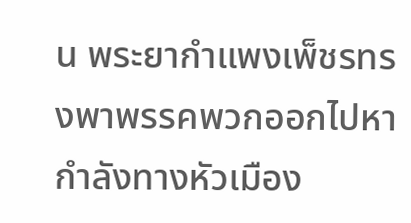น พระยากำแพงเพ็ชรทรงพาพรรคพวกออกไปหากำลังทางหัวเมือง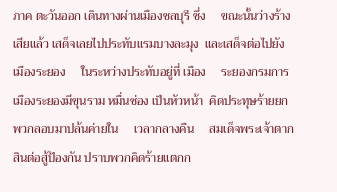ภาค ตะวันออก เดินทางผ่านเมืองชลบุรี ซึ่ง     ขณะนั้นว่างร้างเสียแล้ว เสด็จเลยไปประทับแรมบางละมุง  และเสด็จต่อไปยังเมืองระยอง     ในระหว่างประทับอยู่ที่ เมือง     ระยองกรมการเมืองระยองมีขุนราม หมื่นซ่อง เป็นหัวหน้า  คิดประทุษร้ายยกพวกลอบมาปล้นค่ายใน     เวลากลางคืน     สมเด็จพระเจ้าตากสินต่อสู้ป้องกัน ปราบพวกคิดร้ายแตกก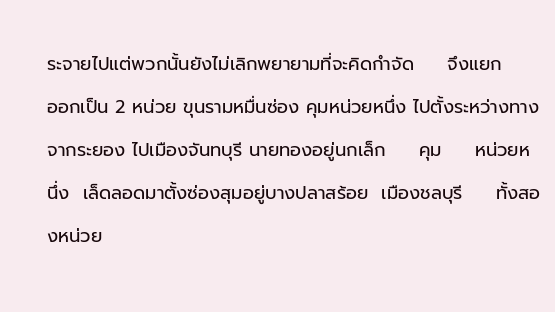ระจายไปแต่พวกนั้นยังไม่เลิกพยายามที่จะคิดกำจัด     จึงแยก     ออกเป็น 2 หน่วย ขุนรามหมื่นซ่อง คุมหน่วยหนึ่ง ไปตั้งระหว่างทางจากระยอง ไปเมืองจันทบุรี นายทองอยู่นกเล็ก     คุม     หน่วยหนึ่ง  เล็ดลอดมาตั้งซ่องสุมอยู่บางปลาสร้อย  เมืองชลบุรี     ทั้งสองหน่วย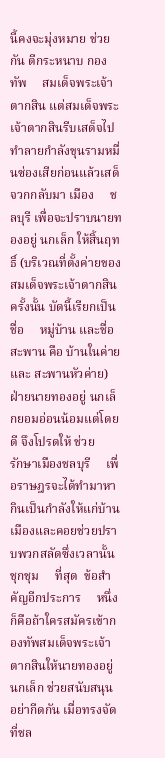นี้คงจะมุ่งหมาย ช่วยกัน ตีกระหนาบ กองทัพ     สมเด็จพระเจ้าตากสิน แต่สมเด็จพระเจ้าตากสินรีบเสด็จไปทำลายกำลังขุนรามหมื่นซ่องเสียก่อนแล้วเสด็จวกกลับมา เมือง     ชลบุรี เพื่อจะปราบนายทองอยู่ นกเล็ก ให้สิ้นฤทธิ์ (บริเวณที่ตั้งค่ายของสมเด็จพระเจ้าตากสินครั้งนั้น บัดนี้เรียกเป็น ชื่อ     หมู่บ้าน และชื่อสะพาน คือ บ้านในค่ายและ สะพานหัวค่าย) ฝ่ายนายทองอยู่ นกเล็กยอมอ่อนน้อมแต่โดยดี จึงโปรดให้ ช่วย     รักษาเมืองชลบุรี     เพื่อราษฎรจะได้ทำมาหากินเป็นกำลังให้แก่บ้านเมืองและคอยช่วยปราบพวกสลัดซึ่งเวลานั้น ชุกชุม     ที่สุด  ข้อสำคัญอีกประการ     หนึ่งก็คือถ้าใครสมัครเข้ากองทัพสมเด็จพระเจ้าตากสินให้นายทองอยู่ นกเล็ก ช่วยสนับสนุน      อย่ากีดกัน เมื่อทรงจัดที่ชล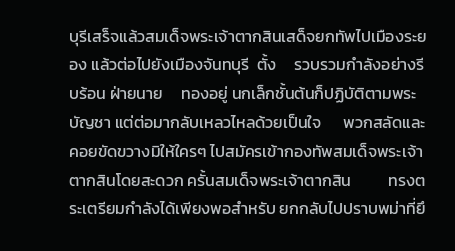บุรีเสร็จแล้วสมเด็จพระเจ้าตากสินเสด็จยกทัพไปเมืองระยอง แล้วต่อไปยังเมืองจันทบุรี  ตั้ง     รวบรวมกำลังอย่างรีบร้อน ฝ่ายนาย     ทองอยู่ นกเล็กชั้นต้นก็ปฏิบัติตามพระบัญชา แต่ต่อมากลับเหลวไหลด้วยเป็นใจ      พวกสลัดและคอยขัดขวางมิให้ใครๆ ไปสมัครเข้ากองทัพสมเด็จพระเจ้าตากสินโดยสะดวก ครั้นสมเด็จพระเจ้าตากสิน          ทรงตระเตรียมกำลังได้เพียงพอสำหรับ ยกกลับไปปราบพม่าที่ยึ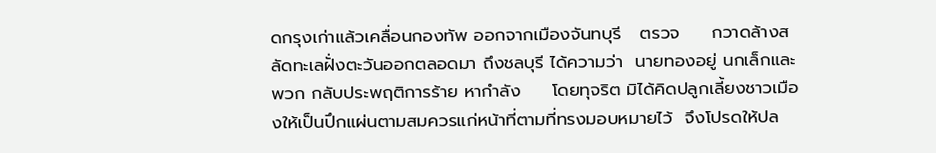ดกรุงเก่าแล้วเคลื่อนกองทัพ ออกจากเมืองจันทบุรี   ตรวจ     กวาดล้างสลัดทะเลฝั่งตะวันออกตลอดมา ถึงชลบุรี ได้ความว่า  นายทองอยู่ นกเล็กและพวก กลับประพฤติการร้าย หากำลัง     โดยทุจริต มิได้คิดปลูกเลี้ยงชาวเมืองให้เป็นปึกแผ่นตามสมควรแก่หน้าที่ตามที่ทรงมอบหมายไว้  จึงโปรดให้ปล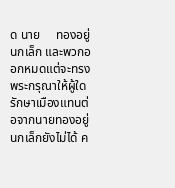ด นาย     ทองอยู่ นกเล็ก และพวกออกหมดแต่จะทรงพระกรุณาให้ผู้ใดรักษาเมืองแทนต่อจากนายทองอยู่  นกเล็กยังไม่ได้ ค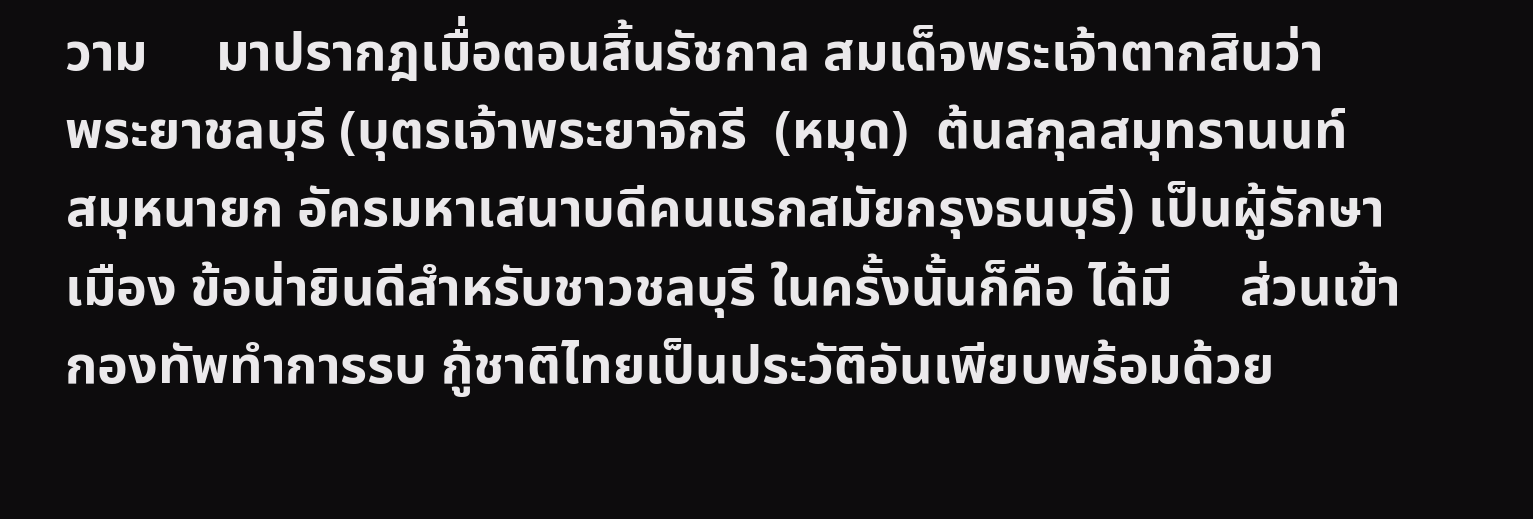วาม     มาปรากฎเมื่อตอนสิ้นรัชกาล สมเด็จพระเจ้าตากสินว่า        พระยาชลบุรี (บุตรเจ้าพระยาจักรี  (หมุด)  ต้นสกุลสมุทรานนท์     สมุหนายก อัครมหาเสนาบดีคนแรกสมัยกรุงธนบุรี) เป็นผู้รักษาเมือง ข้อน่ายินดีสำหรับชาวชลบุรี ในครั้งนั้นก็คือ ได้มี     ส่วนเข้ากองทัพทำการรบ กู้ชาติไทยเป็นประวัติอันเพียบพร้อมด้วย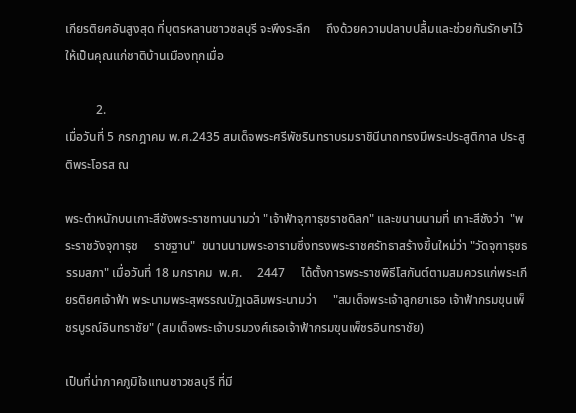เกียรติยศอันสูงสุด ที่บุตรหลานชาวชลบุรี จะพึงระลึก     ถึงด้วยความปลาบปลื้มและช่วยกันรักษาไว้ให้เป็นคุณแก่ชาติบ้านเมืองทุกเมื่อ

          2.
เมื่อวันที่ 5 กรกฎาคม พ.ศ.2435 สมเด็จพระศรีพัชรินทราบรมราชินีนาถทรงมีพระประสูติกาล ประสูติพระโอรส ณ

พระตำหนักบนเกาะสีชังพระราชทานนามว่า "เจ้าฟ้าจุฑาธุชราชดิลก" และขนานนามที่ เกาะสีชังว่า  "พระราชวังจุฑาธุช     ราชฐาน"  ขนานนามพระอารามซึ่งทรงพระราชศรัทธาสร้างขึ้นใหม่ว่า "วัดจุฑาธุชธรรมสภา" เมื่อวันที่ 18 มกราคม  พ.ศ.     2447     ได้ตั้งการพระราชพิธีโสกันต์ตามสมควรแก่พระเกียรติยศเจ้าฟ้า พระนามพระสุพรรณบัฏเฉลิมพระนามว่า     "สมเด็จพระเจ้าลูกยาเธอ เจ้าฟ้ากรมขุนเพ็ชรบูรณ์อินทราชัย" (สมเด็จพระเจ้าบรมวงศ์เธอเจ้าฟ้ากรมขุนเพ็ชรอินทราชัย)

เป็นที่น่าภาคภูมิใจแทนชาวชลบุรี ที่มี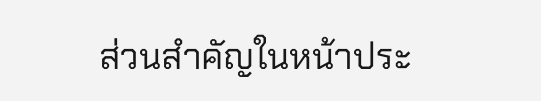ส่วนสำคัญในหน้าประ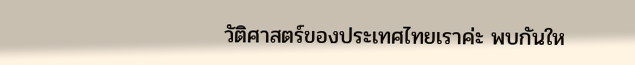วัติศาสตร์ของประเทศไทยเราค่ะ พบกันให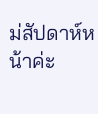ม่สัปดาห์หน้าค่ะ